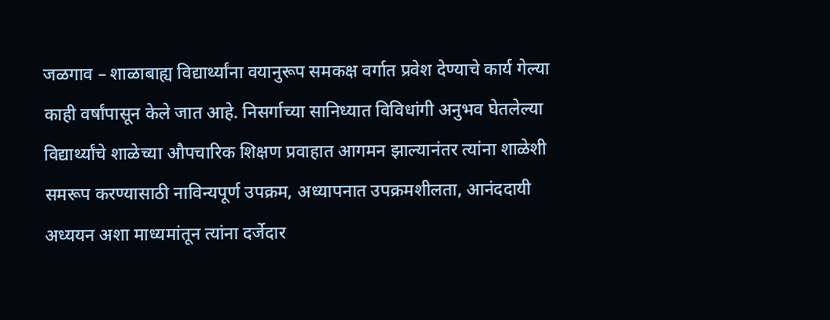जळगाव – शाळाबाह्य विद्यार्थ्यांना वयानुरूप समकक्ष वर्गात प्रवेश देण्याचे कार्य गेल्या काही वर्षांपासून केले जात आहे. निसर्गाच्या सानिध्यात विविधांगी अनुभव घेतलेल्या विद्यार्थ्यांचे शाळेच्या औपचारिक शिक्षण प्रवाहात आगमन झाल्यानंतर त्यांना शाळेशी समरूप करण्यासाठी नाविन्यपूर्ण उपक्रम, अध्यापनात उपक्रमशीलता, आनंददायी अध्ययन अशा माध्यमांतून त्यांना दर्जेदार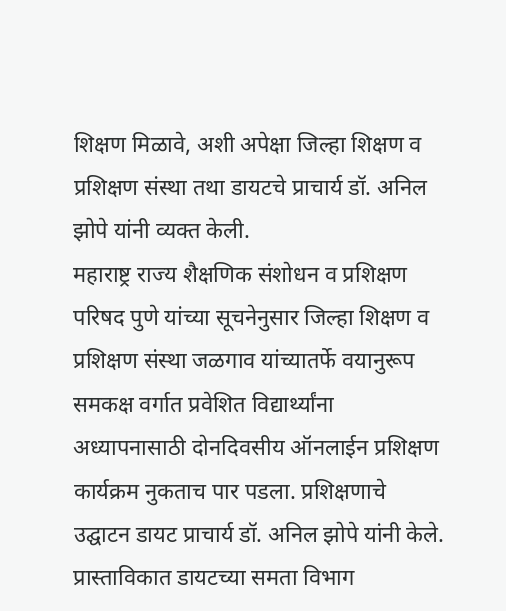शिक्षण मिळावे, अशी अपेक्षा जिल्हा शिक्षण व प्रशिक्षण संस्था तथा डायटचे प्राचार्य डॉ. अनिल झोपे यांनी व्यक्त केली.
महाराष्ट्र राज्य शैक्षणिक संशोधन व प्रशिक्षण परिषद पुणे यांच्या सूचनेनुसार जिल्हा शिक्षण व प्रशिक्षण संस्था जळगाव यांच्यातर्फे वयानुरूप समकक्ष वर्गात प्रवेशित विद्यार्थ्यांना अध्यापनासाठी दोनदिवसीय ऑनलाईन प्रशिक्षण कार्यक्रम नुकताच पार पडला. प्रशिक्षणाचे उद्घाटन डायट प्राचार्य डॉ. अनिल झोपे यांनी केले. प्रास्ताविकात डायटच्या समता विभाग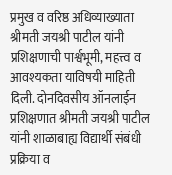प्रमुख व वरिष्ठ अधिव्याख्याता श्रीमती जयश्री पाटील यांनी प्रशिक्षणाची पार्श्वभूमी, महत्त्व व आवश्यकता याविषयी माहिती दिली. दोनदिवसीय ऑनलाईन प्रशिक्षणात श्रीमती जयश्री पाटील यांनी शाळाबाह्य विद्यार्थी संबंधी प्रक्रिया व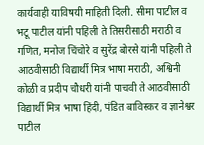कार्यवाही याविषयी माहिती दिली. सीमा पाटील व भटू पाटील यांनी पहिली ते तिसरीसाठी मराठी व गणित, मनोज चिंचोरे व सुरेंद्र बोरसे यांनी पहिली ते आठवीसाठी विद्यार्थी मित्र भाषा मराठी, अश्विनी कोळी व प्रदीप चौधरी यांनी पाचवी ते आठवीसाठी विद्यार्थी मित्र भाषा हिंदी, पंडित बाविस्कर व ज्ञानेश्वर पाटील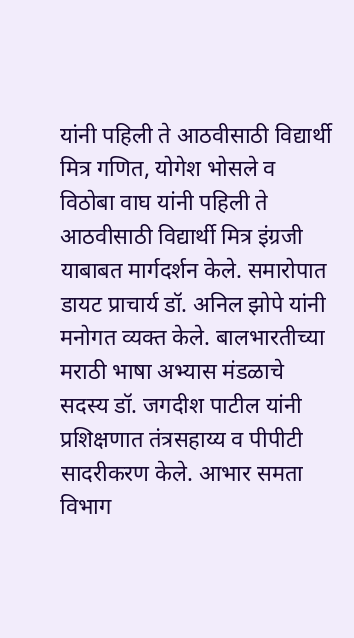यांनी पहिली ते आठवीसाठी विद्यार्थी मित्र गणित, योगेश भोसले व विठोबा वाघ यांनी पहिली ते आठवीसाठी विद्यार्थी मित्र इंग्रजी याबाबत मार्गदर्शन केले. समारोपात डायट प्राचार्य डॉ. अनिल झोपे यांनी मनोगत व्यक्त केले. बालभारतीच्या मराठी भाषा अभ्यास मंडळाचे सदस्य डॉ. जगदीश पाटील यांनी प्रशिक्षणात तंत्रसहाय्य व पीपीटी सादरीकरण केले. आभार समता विभाग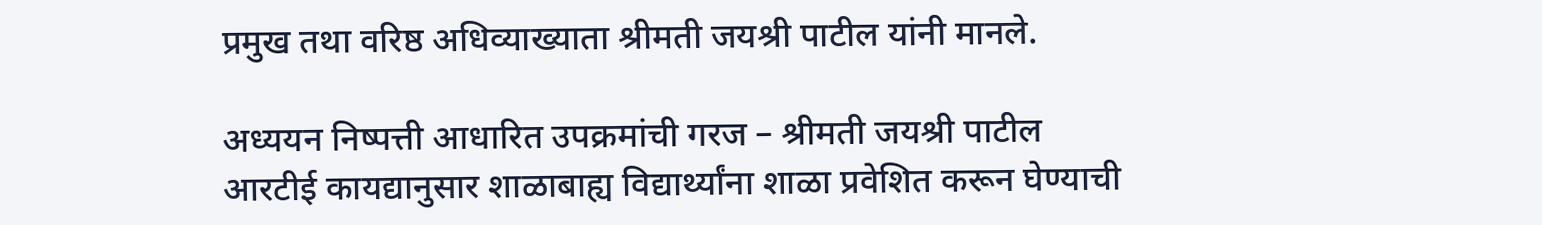प्रमुख तथा वरिष्ठ अधिव्याख्याता श्रीमती जयश्री पाटील यांनी मानले.

अध्ययन निष्पत्ती आधारित उपक्रमांची गरज – श्रीमती जयश्री पाटील
आरटीई कायद्यानुसार शाळाबाह्य विद्यार्थ्यांना शाळा प्रवेशित करून घेण्याची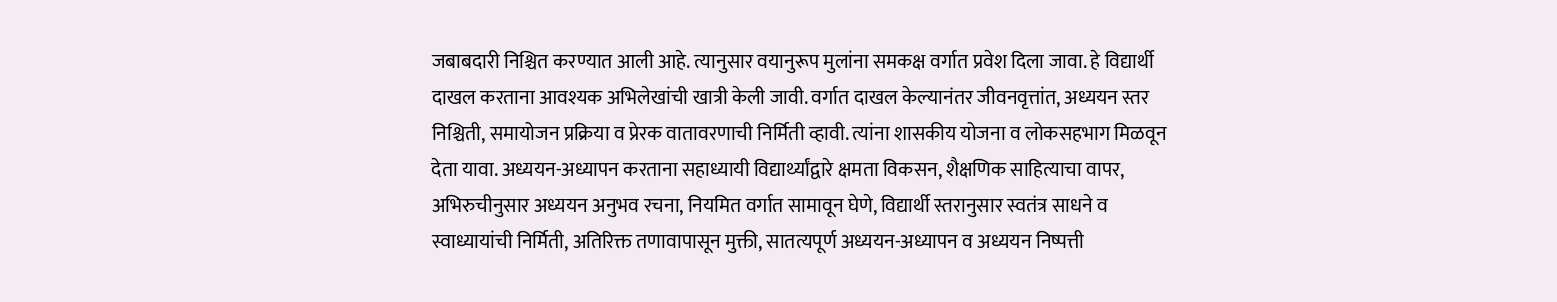जबाबदारी निश्चित करण्यात आली आहे. त्यानुसार वयानुरूप मुलांना समकक्ष वर्गात प्रवेश दिला जावा. हे विद्यार्थी दाखल करताना आवश्यक अभिलेखांची खात्री केली जावी. वर्गात दाखल केल्यानंतर जीवनवृत्तांत, अध्ययन स्तर निश्चिती, समायोजन प्रक्रिया व प्रेरक वातावरणाची निर्मिती व्हावी. त्यांना शासकीय योजना व लोकसहभाग मिळवून देता यावा. अध्ययन-अध्यापन करताना सहाध्यायी विद्यार्थ्यांद्वारे क्षमता विकसन, शैक्षणिक साहित्याचा वापर, अभिरुचीनुसार अध्ययन अनुभव रचना, नियमित वर्गात सामावून घेणे, विद्यार्थी स्तरानुसार स्वतंत्र साधने व स्वाध्यायांची निर्मिती, अतिरिक्त तणावापासून मुक्ती, सातत्यपूर्ण अध्ययन-अध्यापन व अध्ययन निष्पत्ती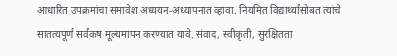आधारित उपक्रमांचा समावेश अध्ययन-अध्यापनात व्हावा. नियमित विद्यार्थ्यांसोबत त्यांचे सातत्यपूर्ण सर्वंकष मूल्यमापन करण्यात यावे. संवाद, स्वीकृती, सुरक्षितता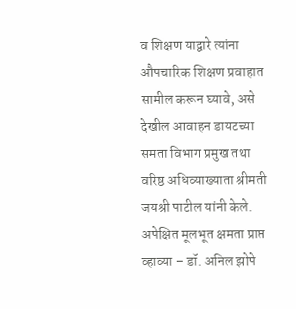व शिक्षण याद्वारे त्यांना औपचारिक शिक्षण प्रवाहात सामील करून घ्यावे, असे देखील आवाहन डायटच्या समता विभाग प्रमुख तथा वरिष्ठ अधिव्याख्याता श्रीमती जयश्री पाटील यांनी केले.
अपेक्षित मूलभूत क्षमता प्राप्त व्हाव्या – डॉ. अनिल झोपे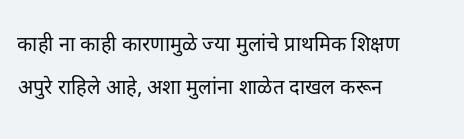काही ना काही कारणामुळे ज्या मुलांचे प्राथमिक शिक्षण अपुरे राहिले आहे, अशा मुलांना शाळेत दाखल करून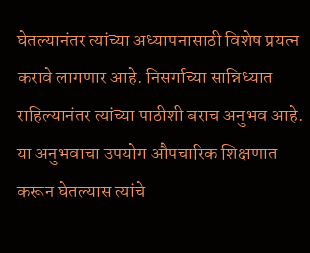घेतल्यानंतर त्यांच्या अध्यापनासाठी विशेष प्रयत्न करावे लागणार आहे. निसर्गाच्या सान्निध्यात राहिल्यानंतर त्यांच्या पाठीशी बराच अनुभव आहे. या अनुभवाचा उपयोग औपचारिक शिक्षणात करून घेतल्यास त्यांचे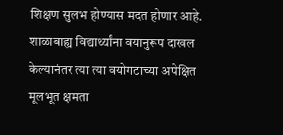शिक्षण सुलभ होण्यास मदत होणार आहे. शाळाबाह्य विद्यार्थ्यांना वयानुरूप दाखल केल्यानंतर त्या त्या वयोगटाच्या अपेक्षित मूलभूत क्षमता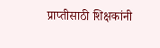प्राप्तीसाठी शिक्षकांनी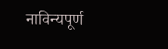नाविन्यपूर्ण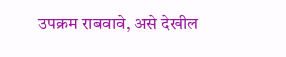उपक्रम राबवावे, असे देखील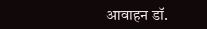आवाहन डॉ.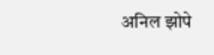अनिल झोपे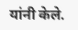यांनी केले.